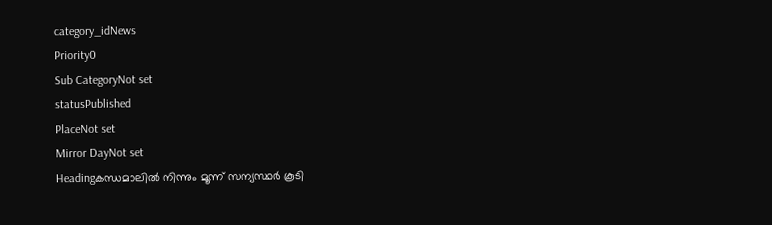category_idNews
Priority0
Sub CategoryNot set
statusPublished
PlaceNot set
Mirror DayNot set
Headingകന്ധമാലിൽ നിന്നും മൂന്ന് സന്യസ്ഥർ കൂടി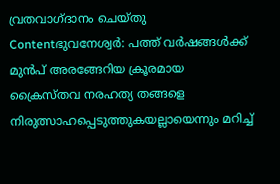വ്രതവാഗ്ദാനം ചെയ്തു
Contentഭുവനേശ്വർ: പത്ത് വർഷങ്ങൾക്ക് മുൻപ് അരങ്ങേറിയ ക്രൂരമായ ക്രൈസ്തവ നരഹത്യ തങ്ങളെ നിരുത്സാഹപ്പെടുത്തുകയല്ലായെന്നും മറിച്ച്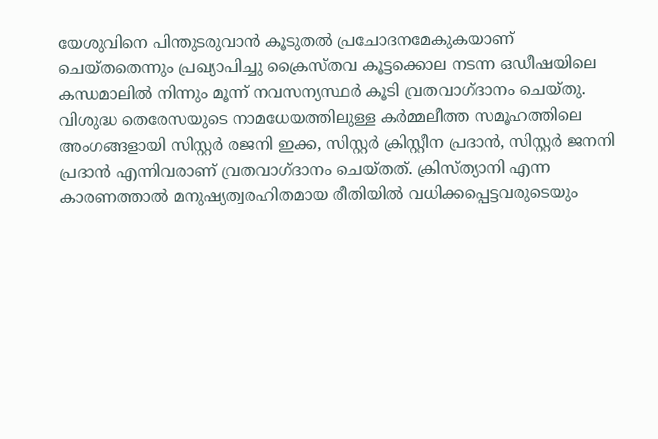യേശുവിനെ പിന്തുടരുവാൻ കൂടുതൽ പ്രചോദനമേകുകയാണ് ചെയ്തതെന്നും പ്രഖ്യാപിച്ചു ക്രൈസ്തവ കൂട്ടക്കൊല നടന്ന ഒഡീഷയിലെ കന്ധമാലിൽ നിന്നും മൂന്ന് നവസന്യസ്ഥർ കൂടി വ്രതവാഗ്ദാനം ചെയ്തു. വിശുദ്ധ തെരേസയുടെ നാമധേയത്തിലുള്ള കർമ്മലീത്ത സമൂഹത്തിലെ അംഗങ്ങളായി സിസ്റ്റര്‍ രജനി ഇക്ക, സിസ്റ്റര്‍ ക്രിസ്റ്റീന പ്രദാൻ, സിസ്റ്റര്‍ ജനനി പ്രദാൻ എന്നിവരാണ് വ്രതവാഗ്ദാനം ചെയ്തത്. ക്രിസ്ത്യാനി എന്ന കാരണത്താൽ മനുഷ്യത്വരഹിതമായ രീതിയിൽ വധിക്കപ്പെട്ടവരുടെയും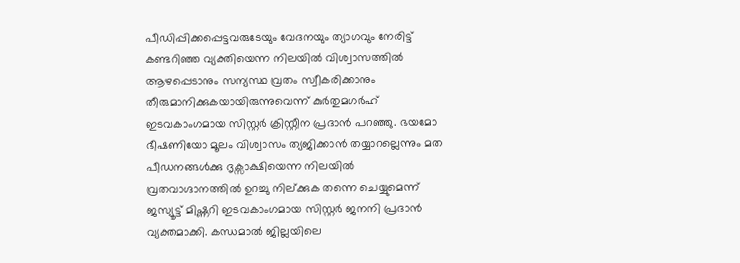പീഡിപ്പിക്കപ്പെട്ടവരുടേയും വേദനയും ത്യാഗവും നേരിട്ട് കണ്ടറിഞ്ഞ വ്യക്തിയെന്ന നിലയിൽ വിശ്വാസത്തിൽ ആഴപ്പെടാനും സന്യസ്ഥ വ്രതം സ്വീകരിക്കാനും തീരുമാനിക്കുകയായിരുന്നുവെന്ന് കുർതുമഗർഹ് ഇടവകാംഗമായ സിസ്റ്റര്‍ ക്രിസ്റ്റീന പ്രദാൻ പറഞ്ഞു. ഭയമോ ഭീഷണിയോ മൂലം വിശ്വാസം ത്യജിക്കാൻ തയ്യാറല്ലെന്നും മത പീഡനങ്ങൾക്കു ദൃക്സാക്ഷിയെന്ന നിലയിൽ വ്രതവാഗ്ദാനത്തിൽ ഉറച്ചു നില്ക്കുക തന്നെ ചെയ്യുമെന്ന് ജസ്യൂട്ട് മിഷ്ണറി ഇടവകാംഗമായ സിസ്റ്റര്‍ ജനനി പ്രദാൻ വ്യക്തമാക്കി. കന്ധമാല്‍ ജില്ലയിലെ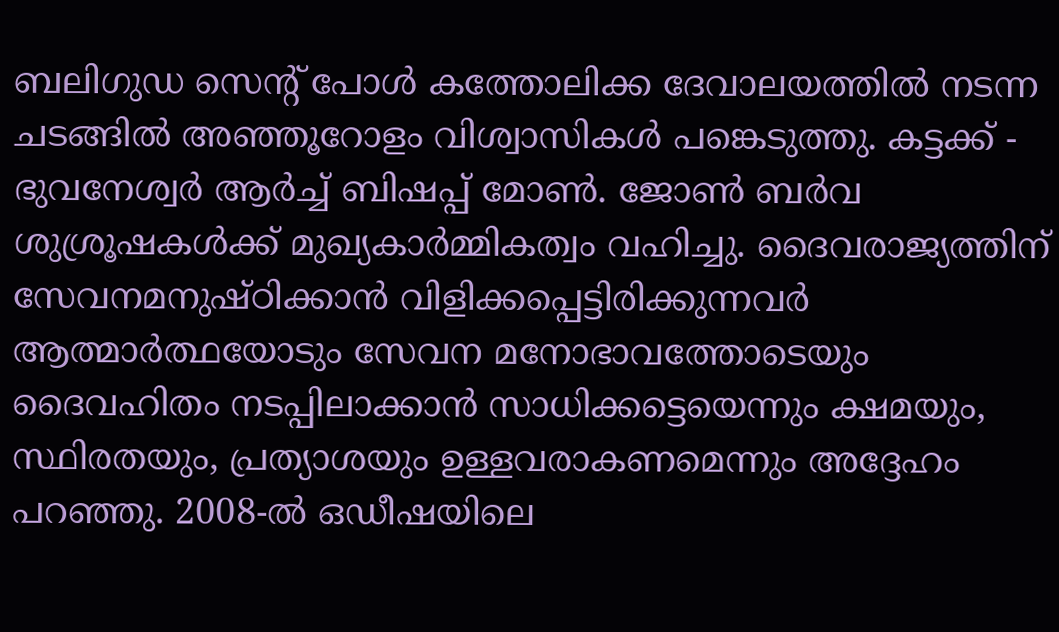ബലിഗുഡ സെന്‍റ് പോൾ കത്തോലിക്ക ദേവാലയത്തിൽ നടന്ന ചടങ്ങിൽ അഞ്ഞൂറോളം വിശ്വാസികൾ പങ്കെടുത്തു. കട്ടക്ക് - ഭുവനേശ്വർ ആർച്ച് ബിഷപ്പ് മോൺ. ജോൺ ബർവ ശുശ്രൂഷകൾക്ക് മുഖ്യകാര്‍മ്മികത്വം വഹിച്ചു. ദൈവരാജ്യത്തിന് സേവനമനുഷ്ഠിക്കാൻ വിളിക്കപ്പെട്ടിരിക്കുന്നവർ ആത്മാർത്ഥയോടും സേവന മനോഭാവത്തോടെയും ദൈവഹിതം നടപ്പിലാക്കാൻ സാധിക്കട്ടെയെന്നും ക്ഷമയും, സ്ഥിരതയും, പ്രത്യാശയും ഉള്ളവരാകണമെന്നും അദ്ദേഹം പറഞ്ഞു. 2008-ൽ ഒഡീഷയിലെ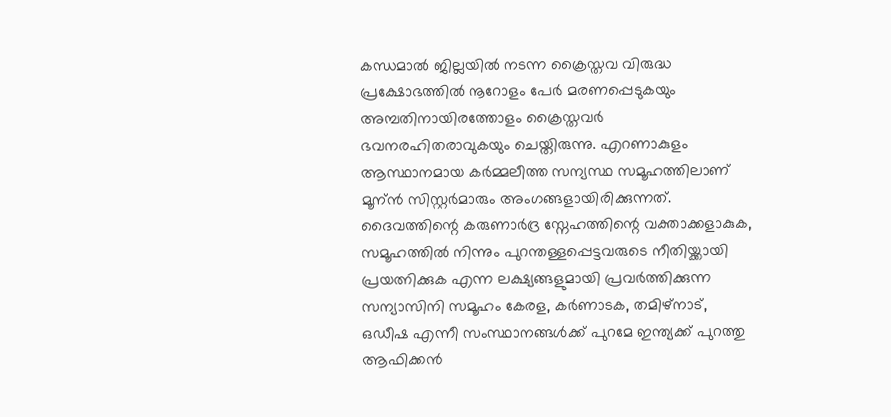കന്ധമാല്‍ ജില്ലയിൽ നടന്ന ക്രൈസ്തവ വിരുദ്ധ പ്രക്ഷോഭത്തിൽ നൂറോളം പേർ മരണപ്പെടുകയും അമ്പതിനായിരത്തോളം ക്രൈസ്തവർ ഭവനരഹിതരാവുകയും ചെയ്തിരുന്നു. എറണാകുളം ആസ്ഥാനമായ കര്‍മ്മലീത്ത സന്യസ്ഥ സമൂഹത്തിലാണ് മൂന്ന്‍ സിസ്റ്റര്‍മാരും അംഗങ്ങളായിരിക്കുന്നത്. ദൈവത്തിന്റെ കരുണാർദ്ര സ്നേഹത്തിന്റെ വക്താക്കളാകുക, സമൂഹത്തിൽ നിന്നും പുറന്തള്ളപ്പെട്ടവരുടെ നീതിയ്ക്കായി പ്രയത്നിക്കുക എന്ന ലക്ഷ്യങ്ങളുമായി പ്രവർത്തിക്കുന്ന സന്യാസിനി സമൂഹം കേരള, കർണാടക, തമിഴ്നാട്, ഒഡീഷ എന്നീ സംസ്ഥാനങ്ങൾക്ക് പുറമേ ഇന്ത്യക്ക് പുറത്തു ആഫിക്കന്‍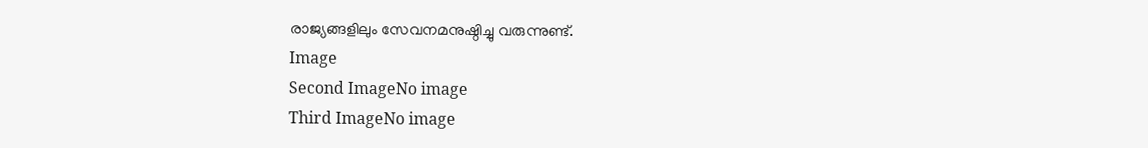രാജ്യങ്ങളിലും സേവനമനുഷ്ഠിച്ചു വരുന്നുണ്ട്.
Image
Second ImageNo image
Third ImageNo image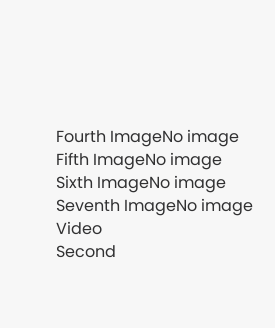Fourth ImageNo image
Fifth ImageNo image
Sixth ImageNo image
Seventh ImageNo image
Video
Second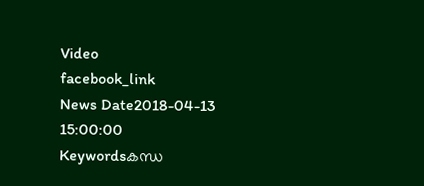Video
facebook_link
News Date2018-04-13 15:00:00
Keywordsകന്ധ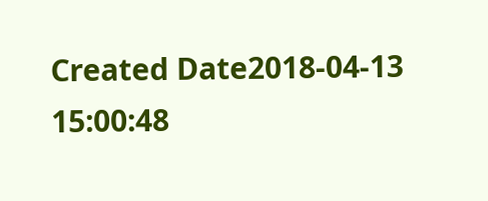Created Date2018-04-13 15:00:48